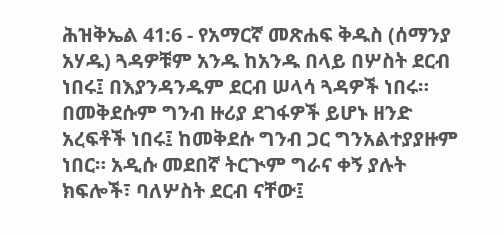ሕዝቅኤል 41:6 - የአማርኛ መጽሐፍ ቅዱስ (ሰማንያ አሃዱ) ጓዳዎቹም አንዱ ከአንዱ በላይ በሦስት ደርብ ነበሩ፤ በእያንዳንዱም ደርብ ሠላሳ ጓዳዎች ነበሩ። በመቅደሱም ግንብ ዙሪያ ደገፋዎች ይሆኑ ዘንድ አረፍቶች ነበሩ፤ ከመቅደሱ ግንብ ጋር ግንአልተያያዙም ነበር። አዲሱ መደበኛ ትርጒም ግራና ቀኝ ያሉት ክፍሎች፣ ባለሦስት ደርብ ናቸው፤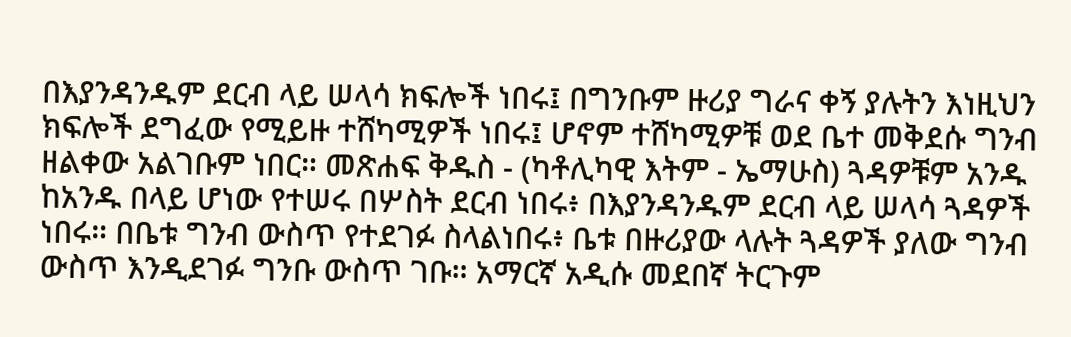በእያንዳንዱም ደርብ ላይ ሠላሳ ክፍሎች ነበሩ፤ በግንቡም ዙሪያ ግራና ቀኝ ያሉትን እነዚህን ክፍሎች ደግፈው የሚይዙ ተሸካሚዎች ነበሩ፤ ሆኖም ተሸካሚዎቹ ወደ ቤተ መቅደሱ ግንብ ዘልቀው አልገቡም ነበር። መጽሐፍ ቅዱስ - (ካቶሊካዊ እትም - ኤማሁስ) ጓዳዎቹም አንዱ ከአንዱ በላይ ሆነው የተሠሩ በሦስት ደርብ ነበሩ፥ በእያንዳንዱም ደርብ ላይ ሠላሳ ጓዳዎች ነበሩ። በቤቱ ግንብ ውስጥ የተደገፉ ስላልነበሩ፥ ቤቱ በዙሪያው ላሉት ጓዳዎች ያለው ግንብ ውስጥ እንዲደገፉ ግንቡ ውስጥ ገቡ። አማርኛ አዲሱ መደበኛ ትርጉም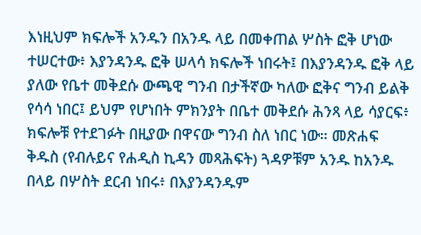እነዚህም ክፍሎች አንዱን በአንዱ ላይ በመቀጠል ሦስት ፎቅ ሆነው ተሠርተው፥ እያንዳንዱ ፎቅ ሠላሳ ክፍሎች ነበሩት፤ በእያንዳንዱ ፎቅ ላይ ያለው የቤተ መቅደሱ ውጫዊ ግንብ በታችኛው ካለው ፎቅና ግንብ ይልቅ የሳሳ ነበር፤ ይህም የሆነበት ምክንያት በቤተ መቅደሱ ሕንጻ ላይ ሳያርፍ፥ ክፍሎቹ የተደገፉት በዚያው በዋናው ግንብ ስለ ነበር ነው። መጽሐፍ ቅዱስ (የብሉይና የሐዲስ ኪዳን መጻሕፍት) ጓዳዎቹም አንዱ ከአንዱ በላይ በሦስት ደርብ ነበሩ፥ በእያንዳንዱም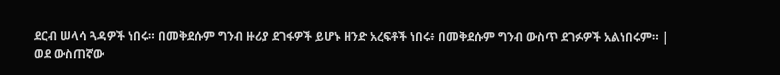ደርብ ሠላሳ ጓዳዎች ነበሩ። በመቅደሱም ግንብ ዙሪያ ደገፋዎች ይሆኑ ዘንድ አረፍቶች ነበሩ፥ በመቅደሱም ግንብ ውስጥ ደገፉዎች አልነበሩም። |
ወደ ውስጠኛው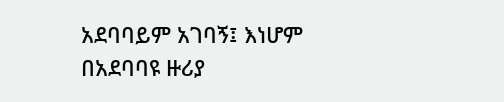አደባባይም አገባኝ፤ እነሆም በአደባባዩ ዙሪያ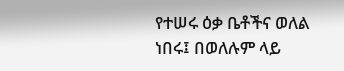የተሠሩ ዕቃ ቤቶችና ወለል ነበሩ፤ በወለሉም ላይ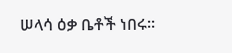ሠላሳ ዕቃ ቤቶች ነበሩ።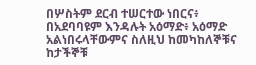በሦስትም ደርብ ተሠርተው ነበርና፥ በአደባባዩም እንዳሉት አዕማድ፥ አዕማድ አልነበሩላቸውምና ስለዚህ ከመካከለኞቹና ከታችኞቹ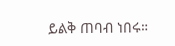ይልቅ ጠባብ ነበሩ።